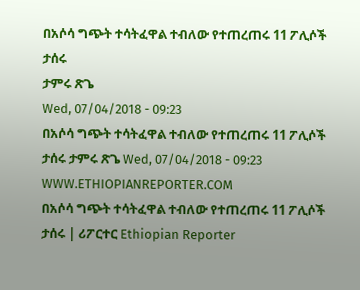በአሶሳ ግጭት ተሳትፈዋል ተብለው የተጠረጠሩ 11 ፖሊሶች ታሰሩ
ታምሩ ጽጌ
Wed, 07/04/2018 - 09:23
በአሶሳ ግጭት ተሳትፈዋል ተብለው የተጠረጠሩ 11 ፖሊሶች ታሰሩ ታምሩ ጽጌ Wed, 07/04/2018 - 09:23
WWW.ETHIOPIANREPORTER.COM
በአሶሳ ግጭት ተሳትፈዋል ተብለው የተጠረጠሩ 11 ፖሊሶች ታሰሩ | ሪፖርተር Ethiopian Reporter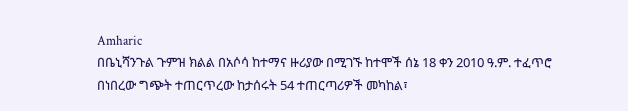Amharic
በቤኒሻንጉል ጉምዝ ክልል በአሶሳ ከተማና ዙሪያው በሚገኙ ከተሞች ሰኔ 18 ቀን 2010 ዓ.ም. ተፈጥሮ በነበረው ግጭት ተጠርጥረው ከታሰሩት 54 ተጠርጣሪዎች መካከል፣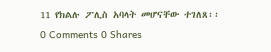11 የክልሉ ፖሊስ አባላት መሆናቸው ተገለጸ፡፡
0 Comments 0 Shares